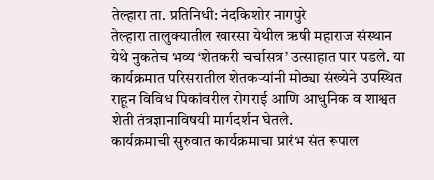तेल्हारा ता. प्रतिनिधी: नंदकिशोर नागपुरे
तेल्हारा तालुक्यातील खारसा येथील ऋषी महाराज संस्थान येथे नुकतेच भव्य ‘शेतकरी चर्चासत्र’ उत्साहात पार पडले. या कार्यक्रमात परिसरातील शेतकऱ्यांनी मोठ्या संख्येने उपस्थित राहून विविध पिकांवरील रोगराई आणि आधुनिक व शाश्वत शेती तंत्रज्ञानाविषयी मार्गदर्शन घेतले.
कार्यक्रमाची सुरुवात कार्यक्रमाचा प्रारंभ संत रूपाल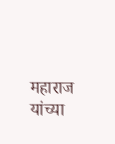महाराज यांच्या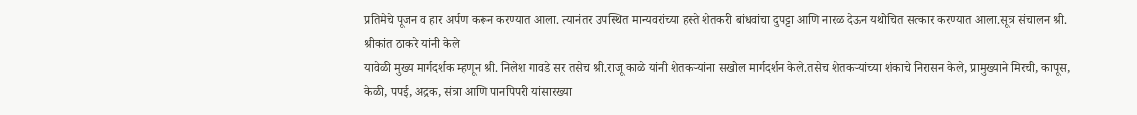प्रतिमेचे पूजन व हार अर्पण करून करण्यात आला. त्यानंतर उपस्थित मान्यवरांच्या हस्ते शेतकरी बांधवांचा दुपट्टा आणि नारळ देऊन यथोचित सत्कार करण्यात आला.सूत्र संचालन श्री. श्रीकांत ठाकरे यांनी केले
यावेळी मुख्य मार्गदर्शक म्हणून श्री. निलेश गावडे सर तसेच श्री.राजू काळे यांनी शेतकऱ्यांना सखोल मार्गदर्शन केले.तसेच शेतकऱ्यांच्या शंकाचे निरासन केले, प्रामुख्याने मिरची, कापूस, केळी, पपई, अद्रक, संत्रा आणि पानपिपरी यांसारख्या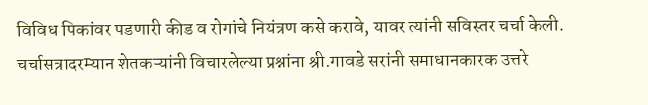विविध पिकांवर पडणारी कीड व रोगांचे नियंत्रण कसे करावे, यावर त्यांनी सविस्तर चर्चा केली.
चर्चासत्रादरम्यान शेतकऱ्यांनी विचारलेल्या प्रश्नांना श्री.गावडे सरांनी समाधानकारक उत्तरे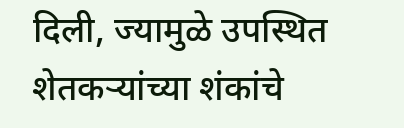दिली, ज्यामुळे उपस्थित शेतकऱ्यांच्या शंकांचे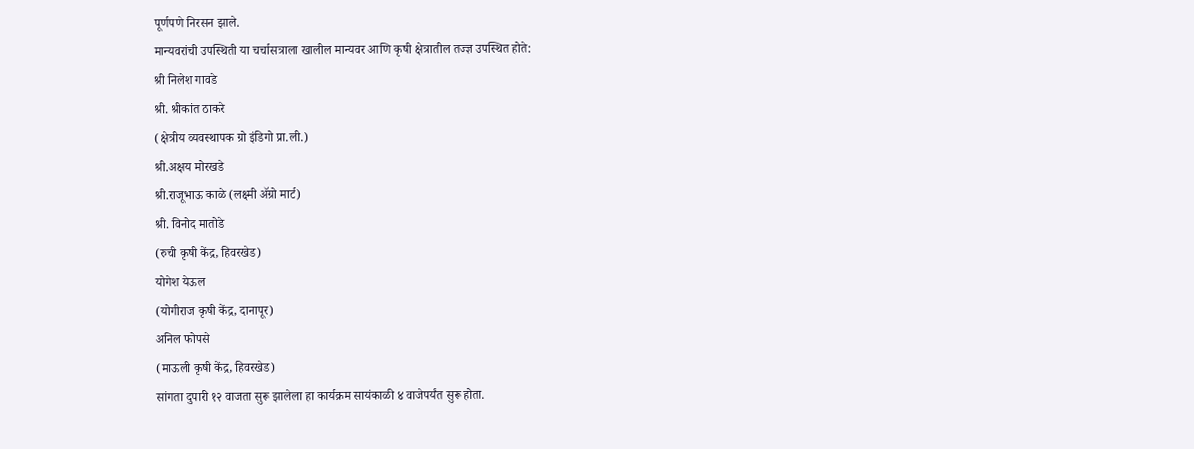पूर्णपणे निरसन झाले.
मान्यवरांची उपस्थिती या चर्चासत्राला खालील मान्यवर आणि कृषी क्षेत्रातील तज्ज्ञ उपस्थित होते:
श्री निलेश गावडे
श्री. श्रीकांत ठाकरे
(क्षेत्रीय व्यवस्थापक ग्रो इंडिगो प्रा.ली.)
श्री.अक्षय मोरखडे
श्री.राजूभाऊ काळे (लक्ष्मी ॲग्रो मार्ट)
श्री. विनोद मातोडे
(रुची कृषी केंद्र, हिवरखेड)
योगेश येऊल
(योगीराज कृषी केंद्र, दानापूर)
अनिल फोपसे
(माऊली कृषी केंद्र, हिवरखेड)
सांगता दुपारी १२ वाजता सुरू झालेला हा कार्यक्रम सायंकाळी ४ वाजेपर्यंत सुरू होता.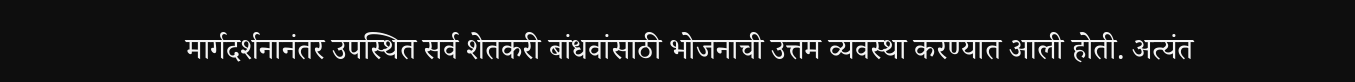मार्गदर्शनानंतर उपस्थित सर्व शेतकरी बांधवांसाठी भोजनाची उत्तम व्यवस्था करण्यात आली होती. अत्यंत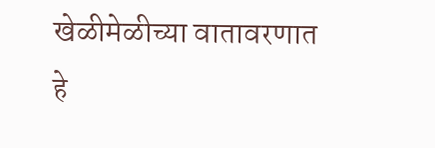खेळीमेळीच्या वातावरणात हे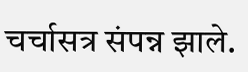चर्चासत्र संपन्न झाले.